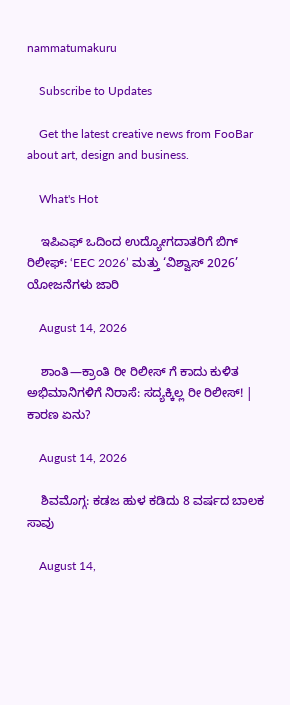nammatumakuru

    Subscribe to Updates

    Get the latest creative news from FooBar about art, design and business.

    What's Hot

    ಇಪಿಎಫ್‌ ಒದಿಂದ ಉದ್ಯೋಗದಾತರಿಗೆ ಬಿಗ್ ರಿಲೀಫ್: ‘EEC 2026’ ಮತ್ತು ‘ವಿಶ್ವಾಸ್ 2026’ ಯೋಜನೆಗಳು ಜಾರಿ

    August 14, 2026

    ಶಾಂತಿ—ಕ್ರಾಂತಿ ರೀ ರಿಲೀಸ್ ಗೆ ಕಾದು ಕುಳಿತ ಅಭಿಮಾನಿಗಳಿಗೆ ನಿರಾಸೆ: ಸದ್ಯಕ್ಕಿಲ್ಲ ರೀ ರಿಲೀಸ್! | ಕಾರಣ ಏನು?

    August 14, 2026

    ಶಿವಮೊಗ್ಗ: ಕಡಜ ಹುಳ ಕಡಿದು 8 ವರ್ಷದ ಬಾಲಕ ಸಾವು

    August 14,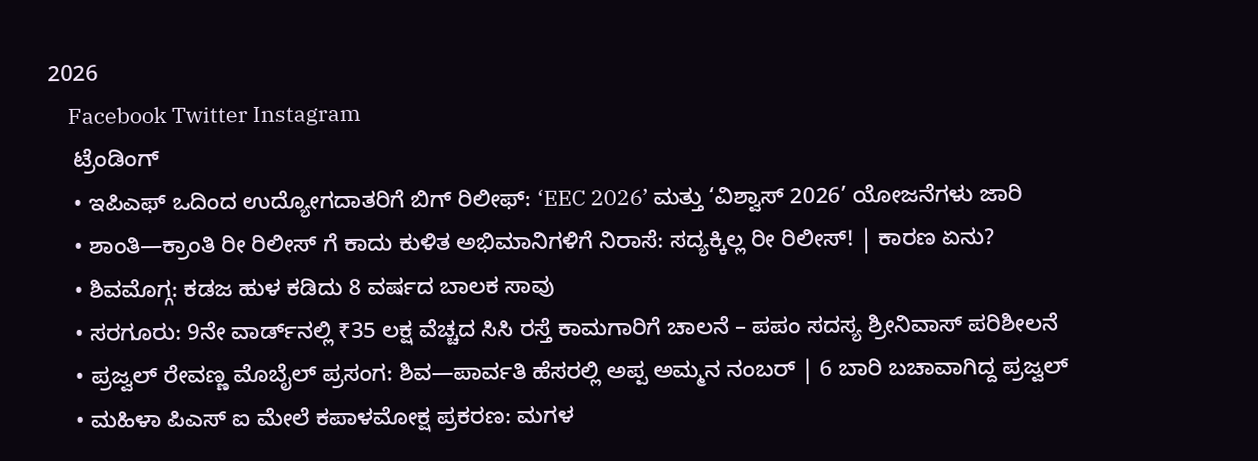2026
    Facebook Twitter Instagram
    ಟ್ರೆಂಡಿಂಗ್
    • ಇಪಿಎಫ್‌ ಒದಿಂದ ಉದ್ಯೋಗದಾತರಿಗೆ ಬಿಗ್ ರಿಲೀಫ್: ‘EEC 2026’ ಮತ್ತು ‘ವಿಶ್ವಾಸ್ 2026’ ಯೋಜನೆಗಳು ಜಾರಿ
    • ಶಾಂತಿ—ಕ್ರಾಂತಿ ರೀ ರಿಲೀಸ್ ಗೆ ಕಾದು ಕುಳಿತ ಅಭಿಮಾನಿಗಳಿಗೆ ನಿರಾಸೆ: ಸದ್ಯಕ್ಕಿಲ್ಲ ರೀ ರಿಲೀಸ್! | ಕಾರಣ ಏನು?
    • ಶಿವಮೊಗ್ಗ: ಕಡಜ ಹುಳ ಕಡಿದು 8 ವರ್ಷದ ಬಾಲಕ ಸಾವು
    • ಸರಗೂರು: 9ನೇ ವಾರ್ಡ್‌ನಲ್ಲಿ ₹35 ಲಕ್ಷ ವೆಚ್ಚದ ಸಿಸಿ ರಸ್ತೆ ಕಾಮಗಾರಿಗೆ ಚಾಲನೆ – ಪಪಂ ಸದಸ್ಯ ಶ್ರೀನಿವಾಸ್ ಪರಿಶೀಲನೆ
    • ಪ್ರಜ್ವಲ್ ರೇವಣ್ಣ ಮೊಬೈಲ್ ಪ್ರಸಂಗ: ಶಿವ—ಪಾರ್ವತಿ ಹೆಸರಲ್ಲಿ ಅಪ್ಪ ಅಮ್ಮನ ನಂಬರ್ | 6 ಬಾರಿ ಬಚಾವಾಗಿದ್ದ ಪ್ರಜ್ವಲ್
    • ಮಹಿಳಾ ಪಿಎಸ್‌ ಐ ಮೇಲೆ ಕಪಾಳಮೋಕ್ಷ ಪ್ರಕರಣ: ಮಗಳ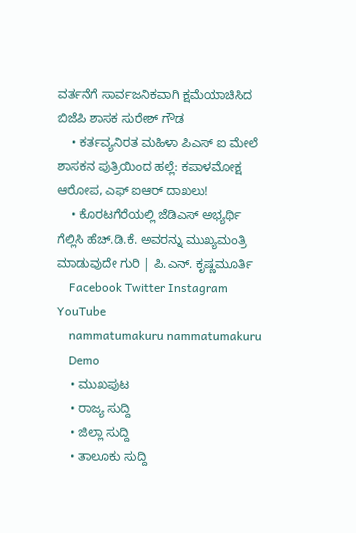ವರ್ತನೆಗೆ ಸಾರ್ವಜನಿಕವಾಗಿ ಕ್ಷಮೆಯಾಚಿಸಿದ ಬಿಜೆಪಿ ಶಾಸಕ ಸುರೇಶ್ ಗೌಡ
    • ಕರ್ತವ್ಯನಿರತ ಮಹಿಳಾ ಪಿಎಸ್‌ ಐ ಮೇಲೆ ಶಾಸಕನ ಪುತ್ರಿಯಿಂದ ಹಲ್ಲೆ: ಕಪಾಳಮೋಕ್ಷ ಆರೋಪ, ಎಫ್‌ ಐಆರ್ ದಾಖಲು!
    • ಕೊರಟಗೆರೆಯಲ್ಲಿ ಜೆಡಿಎಸ್ ಅಭ್ಯರ್ಥಿ ಗೆಲ್ಲಿಸಿ ಹೆಚ್.ಡಿ.ಕೆ. ಅವರನ್ನು ಮುಖ್ಯಮಂತ್ರಿ ಮಾಡುವುದೇ ಗುರಿ | ಪಿ.ಎನ್. ಕೃಷ್ಣಮೂರ್ತಿ
    Facebook Twitter Instagram YouTube
    nammatumakuru nammatumakuru
    Demo
    • ಮುಖಪುಟ
    • ರಾಜ್ಯ ಸುದ್ದಿ
    • ಜಿಲ್ಲಾ ಸುದ್ದಿ
    • ತಾಲೂಕು ಸುದ್ದಿ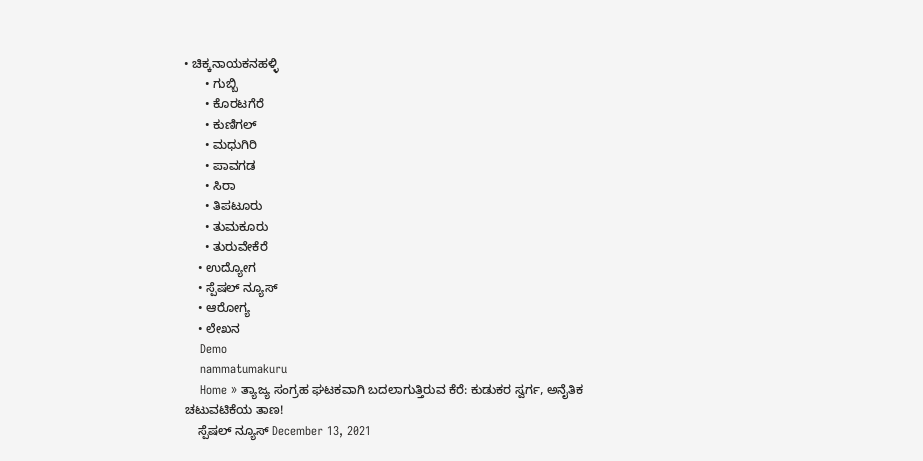• ಚಿಕ್ಕನಾಯಕನಹಳ್ಳಿ
      • ಗುಬ್ಬಿ
      • ಕೊರಟಗೆರೆ
      • ಕುಣಿಗಲ್
      • ಮಧುಗಿರಿ
      • ಪಾವಗಡ
      • ಸಿರಾ
      • ತಿಪಟೂರು
      • ತುಮಕೂರು
      • ತುರುವೇಕೆರೆ
    • ಉದ್ಯೋಗ
    • ಸ್ಪೆಷಲ್ ನ್ಯೂಸ್
    • ಆರೋಗ್ಯ
    • ಲೇಖನ
    Demo
    nammatumakuru
    Home » ತ್ಯಾಜ್ಯ ಸಂಗ್ರಹ ಘಟಕವಾಗಿ ಬದಲಾಗುತ್ತಿರುವ ಕೆರೆ: ಕುಡುಕರ ಸ್ವರ್ಗ, ಅನೈತಿಕ ಚಟುವಟಿಕೆಯ ತಾಣ!
    ಸ್ಪೆಷಲ್ ನ್ಯೂಸ್ December 13, 2021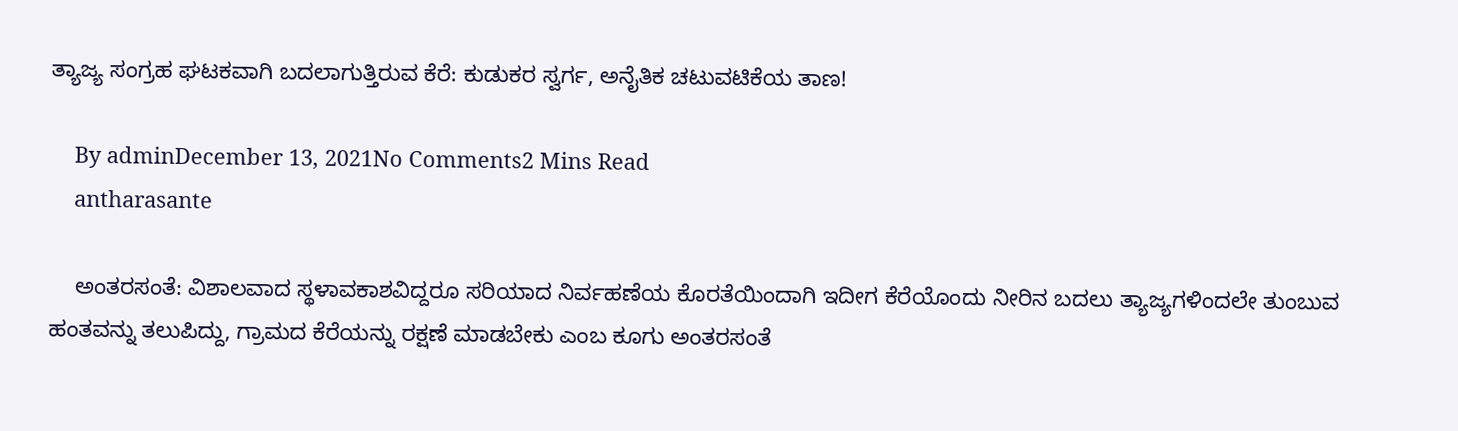ತ್ಯಾಜ್ಯ ಸಂಗ್ರಹ ಘಟಕವಾಗಿ ಬದಲಾಗುತ್ತಿರುವ ಕೆರೆ: ಕುಡುಕರ ಸ್ವರ್ಗ, ಅನೈತಿಕ ಚಟುವಟಿಕೆಯ ತಾಣ!

    By adminDecember 13, 2021No Comments2 Mins Read
    antharasante

    ಅಂತರಸಂತೆ: ವಿಶಾಲವಾದ ಸ್ಥಳಾವಕಾಶವಿದ್ದರೂ ಸರಿಯಾದ ನಿರ್ವಹಣೆಯ ಕೊರತೆಯಿಂದಾಗಿ ಇದೀಗ ಕೆರೆಯೊಂದು ನೀರಿನ ಬದಲು ತ್ಯಾಜ್ಯಗಳಿಂದಲೇ ತುಂಬುವ ಹಂತವನ್ನು ತಲುಪಿದ್ದು, ಗ್ರಾಮದ ಕೆರೆಯನ್ನು ರಕ್ಷಣೆ ಮಾಡಬೇಕು ಎಂಬ ಕೂಗು ಅಂತರಸಂತೆ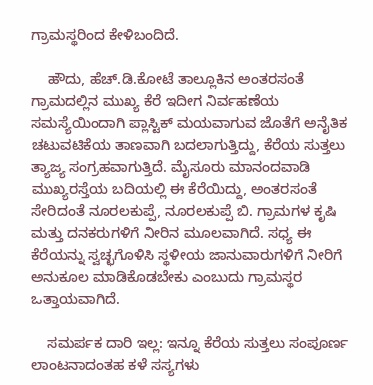ಗ್ರಾಮಸ್ಥರಿಂದ ಕೇಳಿಬಂದಿದೆ.

    ಹೌದು, ಹೆಚ್.ಡಿ.ಕೋಟೆ ತಾಲ್ಲೂಕಿನ ಅಂತರಸಂತೆ ಗ್ರಾಮದಲ್ಲಿನ ಮುಖ್ಯ ಕೆರೆ ಇದೀಗ ನಿರ್ವಹಣೆಯ ಸಮಸ್ಯೆಯಿಂದಾಗಿ ಪ್ಲಾಸ್ಟಿಕ್ ಮಯವಾಗುವ ಜೊತೆಗೆ ಅನೈತಿಕ ಚಟುವಟಿಕೆಯ ತಾಣವಾಗಿ ಬದಲಾಗುತ್ತಿದ್ದು, ಕೆರೆಯ ಸುತ್ತಲು ತ್ಯಾಜ್ಯ ಸಂಗ್ರಹವಾಗುತ್ತಿದೆ. ಮೈಸೂರು ಮಾನಂದವಾಡಿ ಮುಖ್ಯರಸ್ತೆಯ ಬದಿಯಲ್ಲಿ ಈ ಕೆರೆಯಿದ್ದು, ಅಂತರಸಂತೆ ಸೇರಿದಂತೆ ನೂರಲಕುಪ್ಪೆ, ನೂರಲಕುಪ್ಪೆ ಬಿ. ಗ್ರಾಮಗಳ ಕೃಷಿ ಮತ್ತು ದನಕರುಗಳಿಗೆ ನೀರಿನ ಮೂಲವಾಗಿದೆ. ಸಧ್ಯ ಈ ಕೆರೆಯನ್ನು ಸ್ವಚ್ಛಗೊಳಿಸಿ ಸ್ಥಳೀಯ ಜಾನುವಾರುಗಳಿಗೆ ನೀರಿಗೆ ಅನುಕೂಲ ಮಾಡಿಕೊಡಬೇಕು ಎಂಬುದು ಗ್ರಾಮಸ್ಥರ ಒತ್ತಾಯವಾಗಿದೆ.

    ಸಮರ್ಪಕ ದಾರಿ ಇಲ್ಲ: ಇನ್ನೂ ಕೆರೆಯ ಸುತ್ತಲು ಸಂಪೂರ್ಣ ಲಾಂಟನಾದಂತಹ ಕಳೆ ಸಸ್ಯಗಳು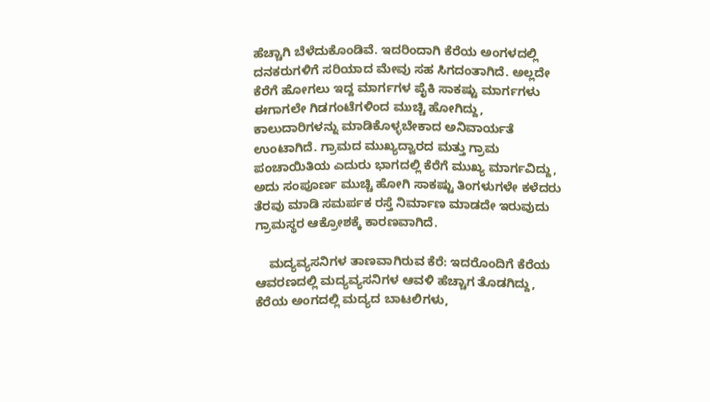ಹೆಚ್ಚಾಗಿ ಬೆಳೆದುಕೊಂಡಿವೆ. ಇದರಿಂದಾಗಿ ಕೆರೆಯ ಅಂಗಳದಲ್ಲಿ ದನಕರುಗಳಿಗೆ ಸರಿಯಾದ ಮೇವು ಸಹ ಸಿಗದಂತಾಗಿದೆ. ಅಲ್ಲದೇ ಕೆರೆಗೆ ಹೋಗಲು ಇದ್ದ ಮಾರ್ಗಗಳ ಪೈಕಿ ಸಾಕಷ್ಟು ಮಾರ್ಗಗಳು ಈಗಾಗಲೇ ಗಿಡಗಂಟೆಗಳಿಂದ ಮುಚ್ಚಿ ಹೋಗಿದ್ದು, ಕಾಲುದಾರಿಗಳನ್ನು ಮಾಡಿಕೊಳ್ಳಬೇಕಾದ ಅನಿವಾರ್ಯತೆ ಉಂಟಾಗಿದೆ. ಗ್ರಾಮದ ಮುಖ್ಯದ್ವಾರದ ಮತ್ತು ಗ್ರಾಮ ಪಂಚಾಯಿತಿಯ ಎದುರು ಭಾಗದಲ್ಲಿ ಕೆರೆಗೆ ಮುಖ್ಯ ಮಾರ್ಗವಿದ್ದು, ಅದು ಸಂಪೂರ್ಣ ಮುಚ್ಚಿ ಹೋಗಿ ಸಾಕಷ್ಟು ತಿಂಗಳುಗಳೇ ಕಳೆದರು ತೆರವು ಮಾಡಿ ಸಮರ್ಪಕ ರಸ್ತೆ ನಿರ್ಮಾಣ ಮಾಡದೇ ಇರುವುದು ಗ್ರಾಮಸ್ಥರ ಆಕ್ರೋಶಕ್ಕೆ ಕಾರಣವಾಗಿದೆ.

    ಮದ್ಯವ್ಯಸನಿಗಳ ತಾಣವಾಗಿರುವ ಕೆರೆ: ಇದರೊಂದಿಗೆ ಕೆರೆಯ ಆವರಣದಲ್ಲಿ ಮದ್ಯವ್ಯಸನಿಗಳ ಆವಳಿ ಹೆಚ್ಚಾಗ ತೊಡಗಿದ್ದು, ಕೆರೆಯ ಅಂಗದಲ್ಲಿ ಮದ್ಯದ ಬಾಟಲಿಗಳು,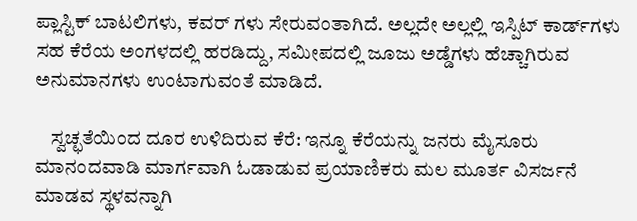ಪ್ಲಾಸ್ಟಿಕ್ ಬಾಟಲಿಗಳು, ಕವರ್ ಗಳು ಸೇರುವಂತಾಗಿದೆ. ಅಲ್ಲದೇ ಅಲ್ಲಲ್ಲಿ ಇಸ್ಪಿಟ್ ಕಾರ್ಡ್‍ಗಳು ಸಹ ಕೆರೆಯ ಅಂಗಳದಲ್ಲಿ ಹರಡಿದ್ದು, ಸಮೀಪದಲ್ಲಿ ಜೂಜು ಅಡ್ಡೆಗಳು ಹೆಚ್ಚಾಗಿರುವ ಅನುಮಾನಗಳು ಉಂಟಾಗುವಂತೆ ಮಾಡಿದೆ.

    ಸ್ವಚ್ಛತೆಯಿಂದ ದೂರ ಉಳಿದಿರುವ ಕೆರೆ: ಇನ್ನೂ ಕೆರೆಯನ್ನು ಜನರು ಮೈಸೂರು ಮಾನಂದವಾಡಿ ಮಾರ್ಗವಾಗಿ ಓಡಾಡುವ ಪ್ರಯಾಣಿಕರು ಮಲ ಮೂರ್ತ ವಿಸರ್ಜನೆ ಮಾಡವ ಸ್ಥಳವನ್ನಾಗಿ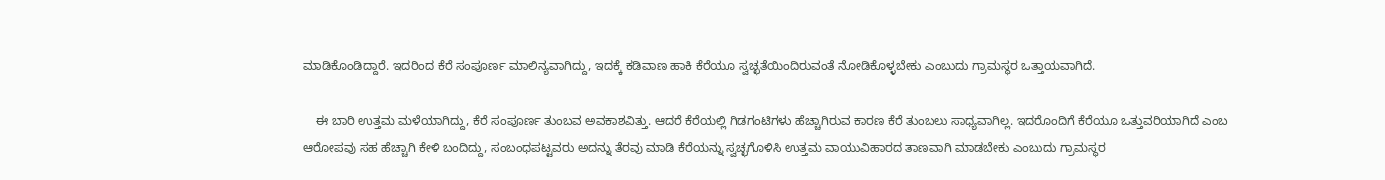ಮಾಡಿಕೊಂಡಿದ್ದಾರೆ. ಇದರಿಂದ ಕೆರೆ ಸಂಪೂರ್ಣ ಮಾಲಿನ್ಯವಾಗಿದ್ದು, ಇದಕ್ಕೆ ಕಡಿವಾಣ ಹಾಕಿ ಕೆರೆಯೂ ಸ್ವಚ್ಛತೆಯಿಂದಿರುವಂತೆ ನೋಡಿಕೊಳ್ಳಬೇಕು ಎಂಬುದು ಗ್ರಾಮಸ್ಥರ ಒತ್ತಾಯವಾಗಿದೆ.

    ಈ ಬಾರಿ ಉತ್ತಮ ಮಳೆಯಾಗಿದ್ದು, ಕೆರೆ ಸಂಪೂರ್ಣ ತುಂಬವ ಅವಕಾಶವಿತ್ತು. ಆದರೆ ಕೆರೆಯಲ್ಲಿ ಗಿಡಗಂಟಿಗಳು ಹೆಚ್ಚಾಗಿರುವ ಕಾರಣ ಕೆರೆ ತುಂಬಲು ಸಾಧ್ಯವಾಗಿಲ್ಲ. ಇದರೊಂದಿಗೆ ಕೆರೆಯೂ ಒತ್ತುವರಿಯಾಗಿದೆ ಎಂಬ ಆರೋಪವು ಸಹ ಹೆಚ್ಚಾಗಿ ಕೇಳಿ ಬಂದಿದ್ದು, ಸಂಬಂಧಪಟ್ಟವರು ಅದನ್ನು ತೆರವು ಮಾಡಿ ಕೆರೆಯನ್ನು ಸ್ವಚ್ಛಗೊಳಿಸಿ ಉತ್ತಮ ವಾಯುವಿಹಾರದ ತಾಣವಾಗಿ ಮಾಡಬೇಕು ಎಂಬುದು ಗ್ರಾಮಸ್ಥರ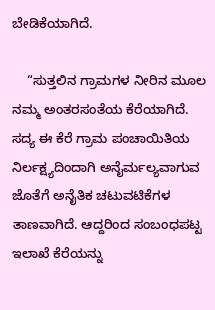ಬೇಡಿಕೆಯಾಗಿದೆ.

    “ಸುತ್ತಲಿನ ಗ್ರಾಮಗಳ ನೀರಿನ ಮೂಲ ನಮ್ಮ ಅಂತರಸಂತೆಯ ಕೆರೆಯಾಗಿದೆ. ಸದ್ಯ ಈ ಕೆರೆ ಗ್ರಾಮ ಪಂಚಾಯಿತಿಯ ನಿರ್ಲಕ್ಷ್ಯದಿಂದಾಗಿ ಅನೈರ್ಮಲ್ಯವಾಗುವ ಜೊತೆಗೆ ಅನೈತಿಕ ಚಟುವಟಿಕೆಗಳ ತಾಣವಾಗಿದೆ. ಆದ್ದರಿಂದ ಸಂಬಂಧಪಟ್ಟ ಇಲಾಖೆ ಕೆರೆಯನ್ನು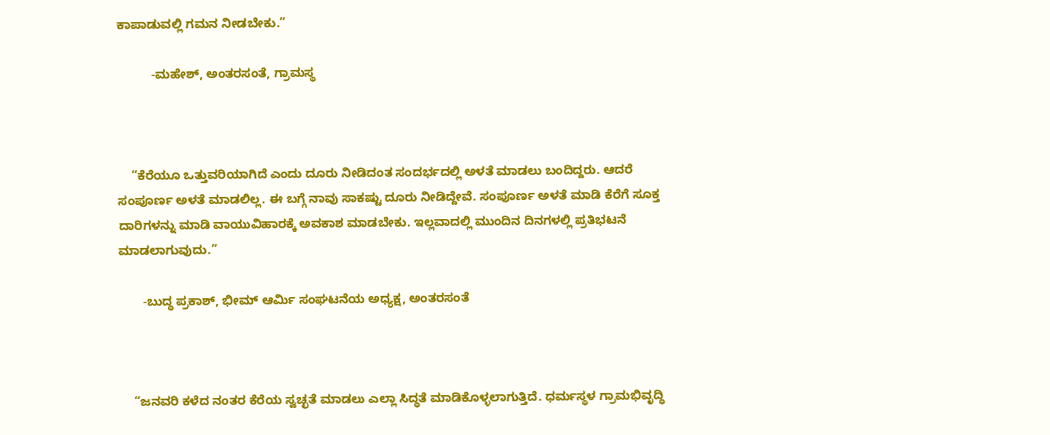ಕಾಪಾಡುವಲ್ಲಿ ಗಮನ ನೀಡಬೇಕು.”

          -ಮಹೇಶ್, ಅಂತರಸಂತೆ, ಗ್ರಾಮಸ್ಥ



    “ಕೆರೆಯೂ ಒತ್ತುವರಿಯಾಗಿದೆ ಎಂದು ದೂರು ನೀಡಿದಂತ ಸಂದರ್ಭದಲ್ಲಿ ಅಳತೆ ಮಾಡಲು ಬಂದಿದ್ದರು. ಆದರೆ ಸಂಪೂರ್ಣ ಅಳತೆ ಮಾಡಲಿಲ್ಲ. ಈ ಬಗ್ಗೆ ನಾವು ಸಾಕಷ್ಟು ದೂರು ನೀಡಿದ್ದೇವೆ. ಸಂಪೂರ್ಣ ಅಳತೆ ಮಾಡಿ ಕೆರೆಗೆ ಸೂಕ್ತ ದಾರಿಗಳನ್ನು ಮಾಡಿ ವಾಯುವಿಹಾರಕ್ಕೆ ಅವಕಾಶ ಮಾಡಬೇಕು. ಇಲ್ಲವಾದಲ್ಲಿ ಮುಂದಿನ ದಿನಗಳಲ್ಲಿ ಪ್ರತಿಭಟನೆ ಮಾಡಲಾಗುವುದು.”

       -ಬುದ್ಧ ಪ್ರಕಾಶ್, ಭೀಮ್ ಆರ್ಮಿ ಸಂಘಟನೆಯ ಅಧ್ಯಕ್ಷ, ಅಂತರಸಂತೆ



    “ಜನವರಿ ಕಳೆದ ನಂತರ ಕೆರೆಯ ಸ್ವಚ್ಛತೆ ಮಾಡಲು ಎಲ್ಲಾ ಸಿದ್ಧತೆ ಮಾಡಿಕೊಳ್ಳಲಾಗುತ್ತಿದೆ. ಧರ್ಮಸ್ಥಳ ಗ್ರಾಮಭಿವೃದ್ಧಿ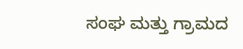ಸಂಘ ಮತ್ತು ಗ್ರಾಮದ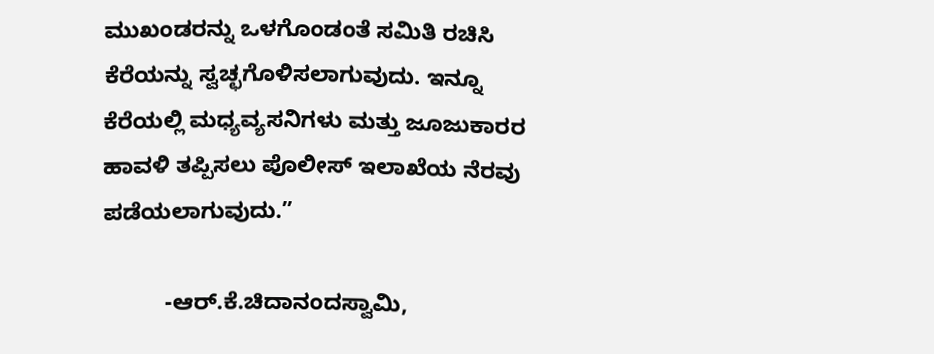ಮುಖಂಡರನ್ನು ಒಳಗೊಂಡಂತೆ ಸಮಿತಿ ರಚಿಸಿ ಕೆರೆಯನ್ನು ಸ್ವಚ್ಛಗೊಳಿಸಲಾಗುವುದು. ಇನ್ನೂ ಕೆರೆಯಲ್ಲಿ ಮಧ್ಯವ್ಯಸನಿಗಳು ಮತ್ತು ಜೂಜುಕಾರರ ಹಾವಳಿ ತಪ್ಪಿಸಲು ಪೊಲೀಸ್ ಇಲಾಖೆಯ ನೆರವು ಪಡೆಯಲಾಗುವುದು.”

          -ಆರ್.ಕೆ.ಚಿದಾನಂದಸ್ವಾಮಿ,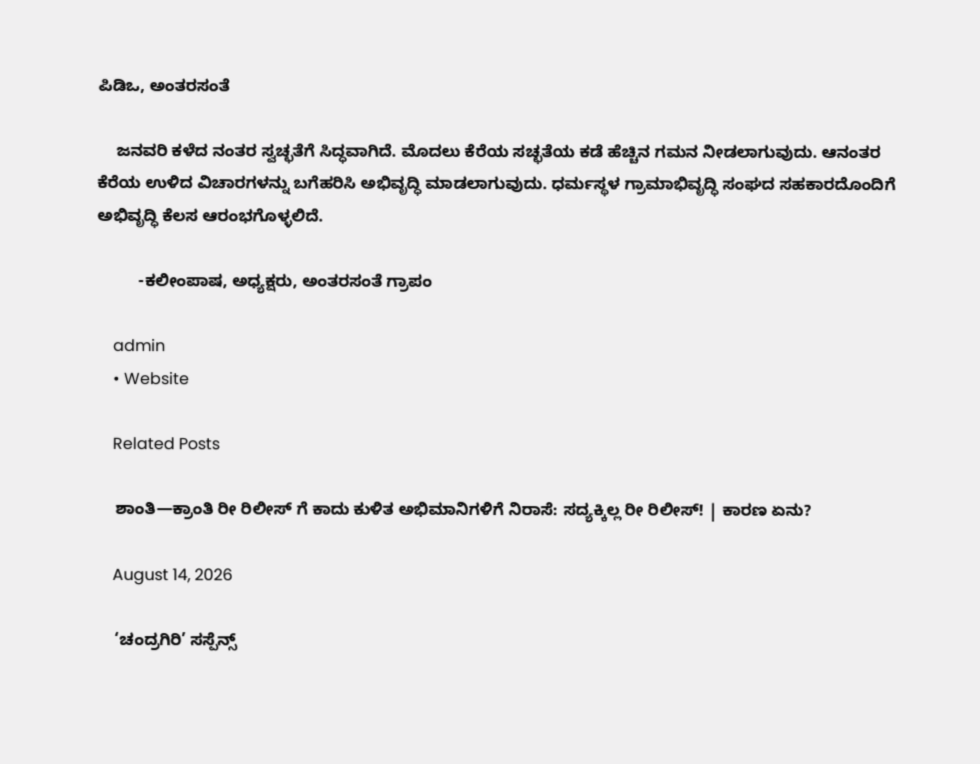ಪಿಡಿಒ, ಅಂತರಸಂತೆ

    ಜನವರಿ ಕಳೆದ ನಂತರ ಸ್ವಚ್ಛತೆಗೆ ಸಿದ್ಧವಾಗಿದೆ. ಮೊದಲು ಕೆರೆಯ ಸಚ್ಛತೆಯ ಕಡೆ ಹೆಚ್ಚಿನ ಗಮನ ನೀಡಲಾಗುವುದು. ಆನಂತರ ಕೆರೆಯ ಉಳಿದ ವಿಚಾರಗಳನ್ನು ಬಗೆಹರಿಸಿ ಅಭಿವೃದ್ಧಿ ಮಾಡಲಾಗುವುದು. ಧರ್ಮಸ್ಥಳ ಗ್ರಾಮಾಭಿವೃದ್ಧಿ ಸಂಘದ ಸಹಕಾರದೊಂದಿಗೆ ಅಭಿವೃದ್ಧಿ ಕೆಲಸ ಆರಂಭಗೊಳ್ಳಲಿದೆ.

         -ಕಲೀಂಪಾಷ, ಅಧ್ಯಕ್ಷರು, ಅಂತರಸಂತೆ ಗ್ರಾಪಂ

    admin
    • Website

    Related Posts

    ಶಾಂತಿ—ಕ್ರಾಂತಿ ರೀ ರಿಲೀಸ್ ಗೆ ಕಾದು ಕುಳಿತ ಅಭಿಮಾನಿಗಳಿಗೆ ನಿರಾಸೆ: ಸದ್ಯಕ್ಕಿಲ್ಲ ರೀ ರಿಲೀಸ್! | ಕಾರಣ ಏನು?

    August 14, 2026

    ‘ಚಂದ್ರಗಿರಿ’ ಸಸ್ಪೆನ್ಸ್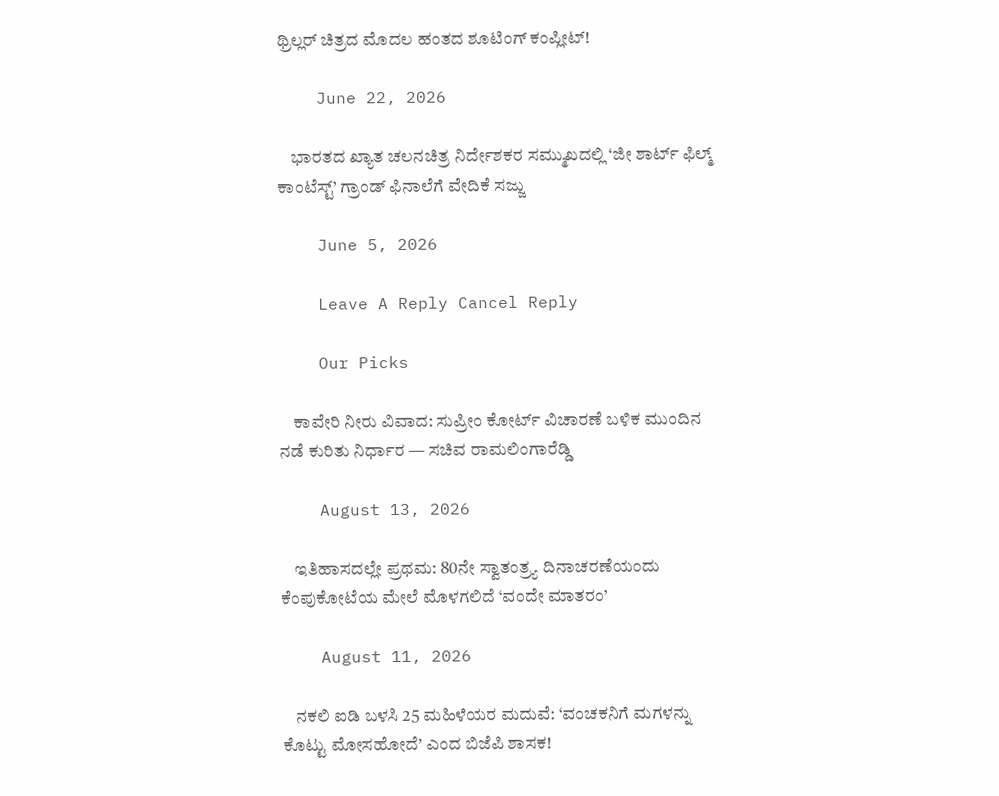ಥ್ರಿಲ್ಲರ್ ಚಿತ್ರದ ಮೊದಲ ಹಂತದ ಶೂಟಿಂಗ್ ಕಂಪ್ಲೀಟ್!

    June 22, 2026

    ಭಾರತದ ಖ್ಯಾತ ಚಲನಚಿತ್ರ ನಿರ್ದೇಶಕರ ಸಮ್ಮುಖದಲ್ಲಿ ‘ಜೀ ಶಾರ್ಟ್ ಫಿಲ್ಮ್ ಕಾಂಟೆಸ್ಟ್’ ಗ್ರಾಂಡ್ ಫಿನಾಲೆಗೆ ವೇದಿಕೆ ಸಜ್ಜು

    June 5, 2026

    Leave A Reply Cancel Reply

    Our Picks

    ಕಾವೇರಿ ನೀರು ವಿವಾದ: ಸುಪ್ರೀಂ ಕೋರ್ಟ್ ವಿಚಾರಣೆ ಬಳಿಕ ಮುಂದಿನ ನಡೆ ಕುರಿತು ನಿರ್ಧಾರ — ಸಚಿವ ರಾಮಲಿಂಗಾರೆಡ್ಡಿ

    August 13, 2026

    ಇತಿಹಾಸದಲ್ಲೇ ಪ್ರಥಮ: 80ನೇ ಸ್ವಾತಂತ್ರ್ಯ ದಿನಾಚರಣೆಯಂದು ಕೆಂಪುಕೋಟೆಯ ಮೇಲೆ ಮೊಳಗಲಿದೆ ‘ವಂದೇ ಮಾತರಂ’

    August 11, 2026

    ನಕಲಿ ಐಡಿ ಬಳಸಿ 25 ಮಹಿಳೆಯರ ಮದುವೆ: ‘ವಂಚಕನಿಗೆ ಮಗಳನ್ನು ಕೊಟ್ಟು ಮೋಸಹೋದೆ’ ಎಂದ ಬಿಜೆಪಿ ಶಾಸಕ!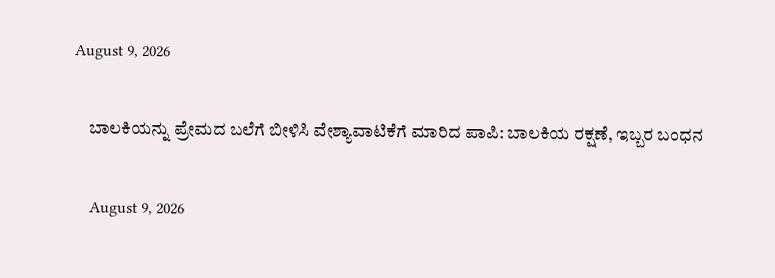August 9, 2026

    ಬಾಲಕಿಯನ್ನು ಪ್ರೇಮದ ಬಲೆಗೆ ಬೀಳಿಸಿ ವೇಶ್ಯಾವಾಟಿಕೆಗೆ ಮಾರಿದ ಪಾಪಿ: ಬಾಲಕಿಯ ರಕ್ಷಣೆ, ಇಬ್ಬರ ಬಂಧನ

    August 9, 2026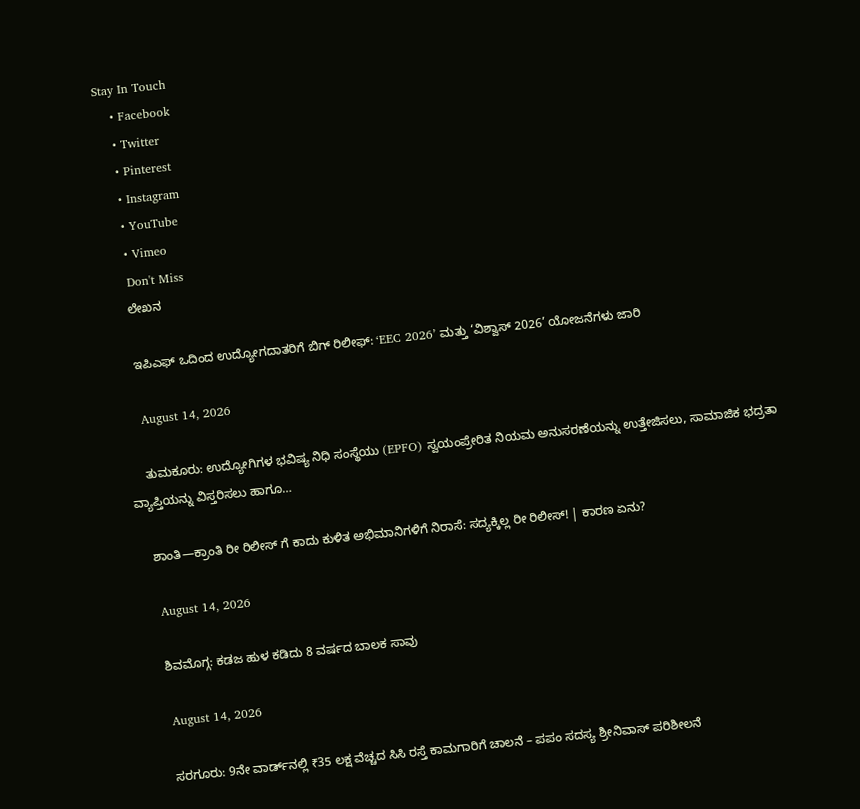Stay In Touch
    • Facebook
    • Twitter
    • Pinterest
    • Instagram
    • YouTube
    • Vimeo
    Don't Miss
    ಲೇಖನ

    ಇಪಿಎಫ್‌ ಒದಿಂದ ಉದ್ಯೋಗದಾತರಿಗೆ ಬಿಗ್ ರಿಲೀಫ್: ‘EEC 2026’ ಮತ್ತು ‘ವಿಶ್ವಾಸ್ 2026’ ಯೋಜನೆಗಳು ಜಾರಿ

    August 14, 2026

    ತುಮಕೂರು: ಉದ್ಯೋಗಿಗಳ ಭವಿಷ್ಯ ನಿಧಿ ಸಂಸ್ಥೆಯು (EPFO) ಸ್ವಯಂಪ್ರೇರಿತ ನಿಯಮ ಅನುಸರಣೆಯನ್ನು ಉತ್ತೇಜಿಸಲು, ಸಾಮಾಜಿಕ ಭದ್ರತಾ ವ್ಯಾಪ್ತಿಯನ್ನು ವಿಸ್ತರಿಸಲು ಹಾಗೂ…

    ಶಾಂತಿ—ಕ್ರಾಂತಿ ರೀ ರಿಲೀಸ್ ಗೆ ಕಾದು ಕುಳಿತ ಅಭಿಮಾನಿಗಳಿಗೆ ನಿರಾಸೆ: ಸದ್ಯಕ್ಕಿಲ್ಲ ರೀ ರಿಲೀಸ್! | ಕಾರಣ ಏನು?

    August 14, 2026

    ಶಿವಮೊಗ್ಗ: ಕಡಜ ಹುಳ ಕಡಿದು 8 ವರ್ಷದ ಬಾಲಕ ಸಾವು

    August 14, 2026

    ಸರಗೂರು: 9ನೇ ವಾರ್ಡ್‌ನಲ್ಲಿ ₹35 ಲಕ್ಷ ವೆಚ್ಚದ ಸಿಸಿ ರಸ್ತೆ ಕಾಮಗಾರಿಗೆ ಚಾಲನೆ – ಪಪಂ ಸದಸ್ಯ ಶ್ರೀನಿವಾಸ್ ಪರಿಶೀಲನೆ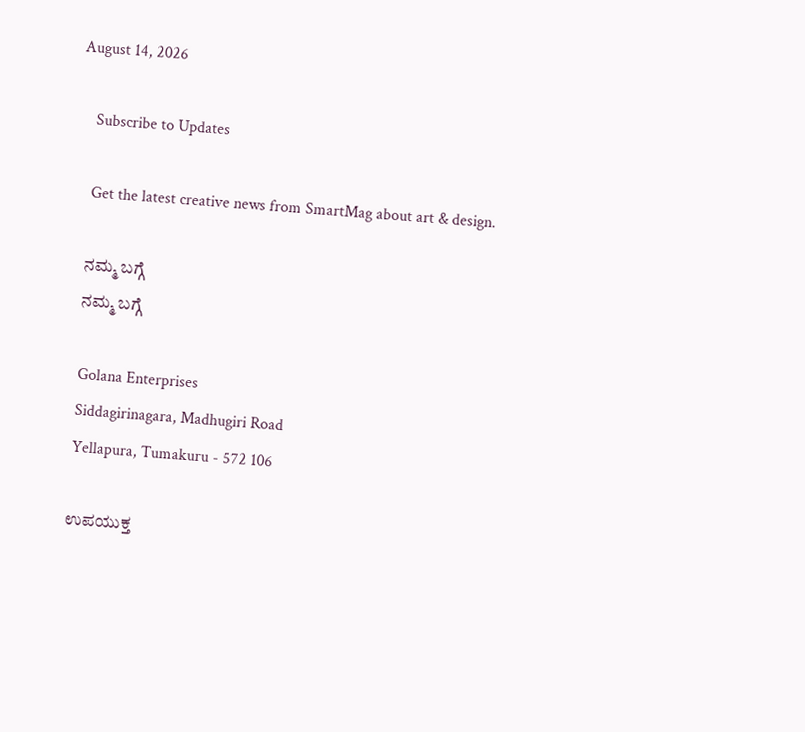August 14, 2026

    Subscribe to Updates

    Get the latest creative news from SmartMag about art & design.

    ನಮ್ಮ ಬಗ್ಗೆ
    ನಮ್ಮ ಬಗ್ಗೆ

    Golana Enterprises
    Siddagirinagara, Madhugiri Road
    Yellapura, Tumakuru - 572 106

    ಉಪಯುಕ್ತ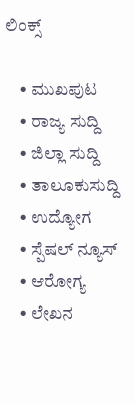ಲಿಂಕ್ಸ್

    • ಮುಖಪುಟ
    • ರಾಜ್ಯ ಸುದ್ದಿ
    • ಜಿಲ್ಲಾ ಸುದ್ದಿ
    • ತಾಲೂಕುಸುದ್ದಿ
    • ಉದ್ಯೋಗ
    • ಸ್ಪೆಷಲ್ ನ್ಯೂಸ್
    • ಆರೋಗ್ಯ
    • ಲೇಖನ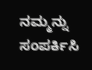ನಮ್ಮನ್ನು ಸಂಪರ್ಕಿಸಿ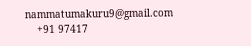nammatumakuru9@gmail.com
    +91 97417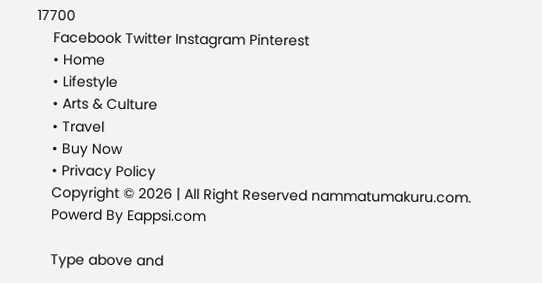17700
    Facebook Twitter Instagram Pinterest
    • Home
    • Lifestyle
    • Arts & Culture
    • Travel
    • Buy Now
    • Privacy Policy
    Copyright © 2026 | All Right Reserved nammatumakuru.com.
    Powerd By Eappsi.com

    Type above and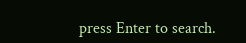press Enter to search.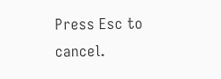Press Esc to cancel.